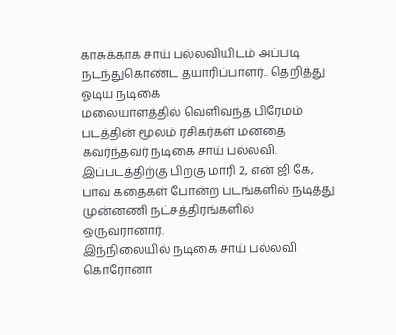காசுக்காக சாய் பல்லவியிடம் அப்படி நடந்துகொண்ட தயாரிப்பாளர்.. தெறித்து ஓடிய நடிகை
மலையாளத்தில் வெளிவந்த பிரேமம் படத்தின் மூலம் ரசிகர்கள் மனதை கவர்ந்தவர் நடிகை சாய் பல்லவி. இப்படத்திற்கு பிறகு மாரி 2, என் ஜி கே, பாவ கதைகள் போன்ற படங்களில் நடித்து முன்னணி நட்சத்திரங்களில் ஒருவரானார்.
இந்நிலையில் நடிகை சாய் பல்லவி கொரோனா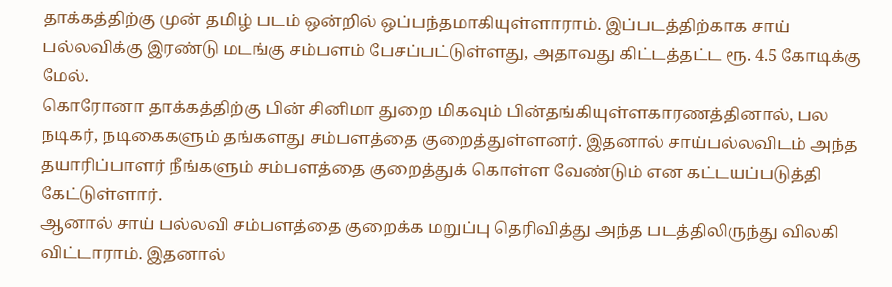தாக்கத்திற்கு முன் தமிழ் படம் ஒன்றில் ஒப்பந்தமாகியுள்ளாராம். இப்படத்திற்காக சாய் பல்லவிக்கு இரண்டு மடங்கு சம்பளம் பேசப்பட்டுள்ளது, அதாவது கிட்டத்தட்ட ரூ. 4.5 கோடிக்கு மேல்.
கொரோனா தாக்கத்திற்கு பின் சினிமா துறை மிகவும் பின்தங்கியுள்ளகாரணத்தினால், பல நடிகர், நடிகைகளும் தங்களது சம்பளத்தை குறைத்துள்ளனர். இதனால் சாய்பல்லவிடம் அந்த தயாரிப்பாளர் நீங்களும் சம்பளத்தை குறைத்துக் கொள்ள வேண்டும் என கட்டயப்படுத்தி கேட்டுள்ளார்.
ஆனால் சாய் பல்லவி சம்பளத்தை குறைக்க மறுப்பு தெரிவித்து அந்த படத்திலிருந்து விலகி விட்டாராம். இதனால்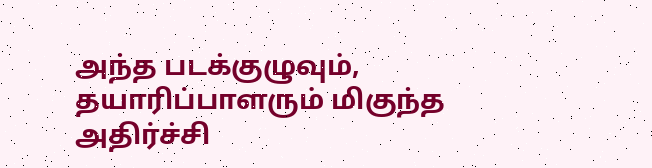அந்த படக்குழுவும், தயாரிப்பாளரும் மிகுந்த அதிர்ச்சி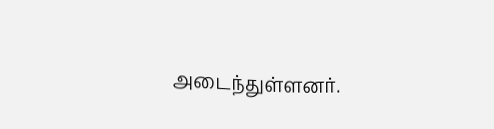அடைந்துள்ளனர்.